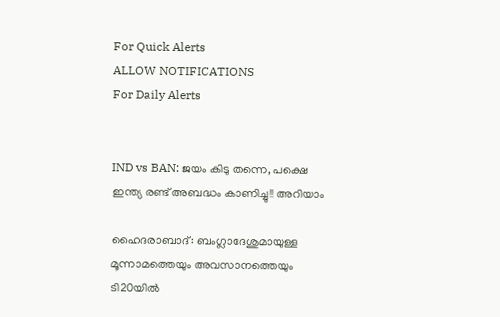For Quick Alerts
ALLOW NOTIFICATIONS
For Daily Alerts


IND vs BAN: ജയം കിടു തന്നെ, പക്ഷെ ഇന്ത്യ രണ്ട് അബദ്ധം കാണിച്ചു!! അറിയാം

ഹൈദരാബാദ്: ബംഗ്ലാദേശുമായുള്ള മൂന്നാമത്തെയും അവസാനത്തെയും ടി20യില്‍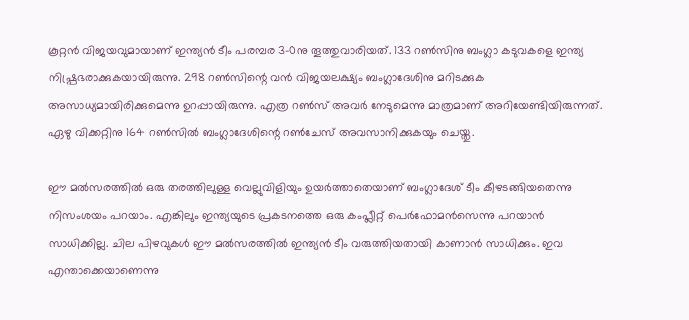കൂറ്റന്‍ വിജയവുമായാണ് ഇന്ത്യന്‍ ടീം പരമ്പര 3-0നു തൂത്തുവാരിയത്. 133 റണ്‍സിനു ബംഗ്ലാ കടുവകളെ ഇന്ത്യ നിഷ്പ്രഭരാക്കുകയായിരുന്നു. 298 റണ്‍സിന്റെ വന്‍ വിജയലക്ഷ്യം ബംഗ്ലാദേശിനു മറിടക്കുക അസാധ്യമായിരിക്കുമെന്നു ഉറപ്പായിരുന്നു. എത്ര റണ്‍സ് അവര്‍ നേടുമെന്നു മാത്രമാണ് അറിയേണ്ടിയിരുന്നത്. ഏഴു വിക്കറ്റിനു 164 റണ്‍സില്‍ ബംഗ്ലാദേശിന്റെ റണ്‍ചേസ് അവസാനിക്കുകയും ചെയ്തു.

ഈ മല്‍സരത്തില്‍ ഒരു തരത്തിലുള്ള വെല്ലുവിളിയും ഉയര്‍ത്താതെയാണ് ബംഗ്ലാദേശ് ടീം കീഴടങ്ങിയതെന്നു നിസംശയം പറയാം. എങ്കിലും ഇന്ത്യയുടെ പ്രകടനത്തെ ഒരു കംപ്ലീറ്റ് പെര്‍ഫോമന്‍സെന്നു പറയാന്‍ സാധിക്കില്ല. ചില പിഴവുകള്‍ ഈ മല്‍സരത്തില്‍ ഇന്ത്യന്‍ ടീം വരുത്തിയതായി കാണാന്‍ സാധിക്കും. ഇവ എന്താക്കെയാണെന്നു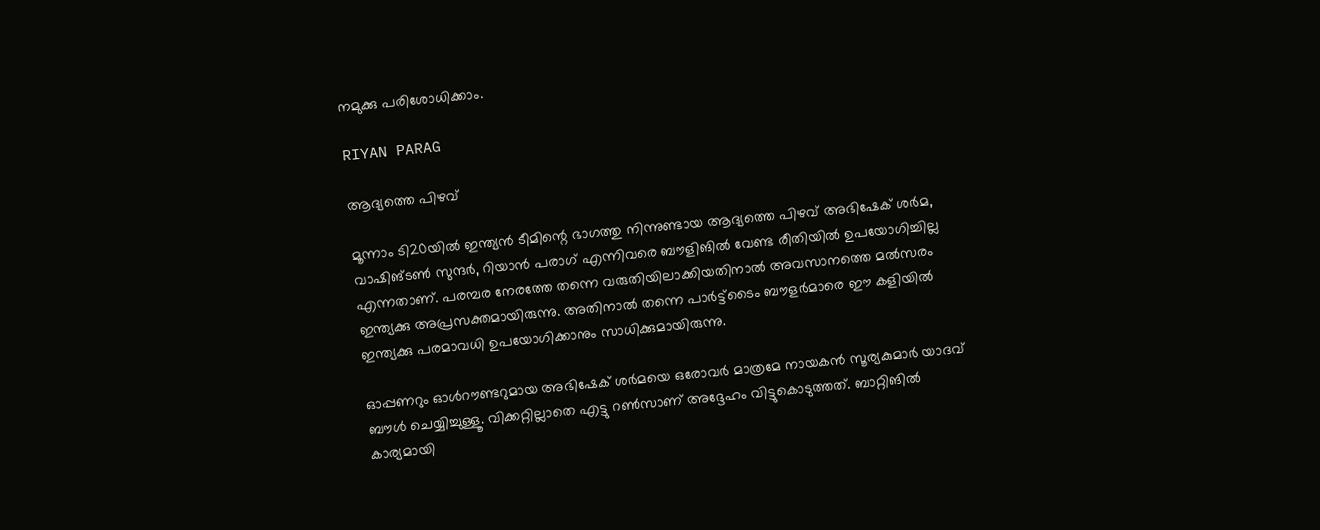നമുക്കു പരിശോധിക്കാം.

RIYAN PARAG

ആദ്യത്തെ പിഴവ്

മൂന്നാം ടി20യില്‍ ഇന്ത്യന്‍ ടീമിന്റെ ഭാഗത്തു നിന്നുണ്ടായ ആദ്യത്തെ പിഴവ് അഭിഷേക് ശര്‍മ, വാഷിങ്ടണ്‍ സുന്ദര്‍, റിയാന്‍ പരാഗ് എന്നിവരെ ബൗളിങില്‍ വേണ്ട രീതിയില്‍ ഉപയോഗിച്ചില്ല എന്നതാണ്. പരമ്പര നേരത്തേ തന്നെ വരുതിയിലാക്കിയതിനാല്‍ അവസാനത്തെ മല്‍സരം ഇന്ത്യക്കു അപ്രസക്തമായിരുന്നു. അതിനാല്‍ തന്നെ പാര്‍ട്ട്‌ടൈം ബൗളര്‍മാരെ ഈ കളിയില്‍ ഇന്ത്യക്കു പരമാവധി ഉപയോഗിക്കാനും സാധിക്കുമായിരുന്നു.

ഓപ്പണറും ഓള്‍റൗണ്ടറുമായ അഭിഷേക് ശര്‍മയെ ഒരോവര്‍ മാത്രമേ നായകന്‍ സൂര്യകുമാര്‍ യാദവ് ബൗള്‍ ചെയ്യിച്ചുള്ളൂ. വിക്കറ്റില്ലാതെ എട്ടു റണ്‍സാണ് അദ്ദേഹം വിട്ടുകൊടുത്തത്. ബാറ്റിങില്‍ കാര്യമായി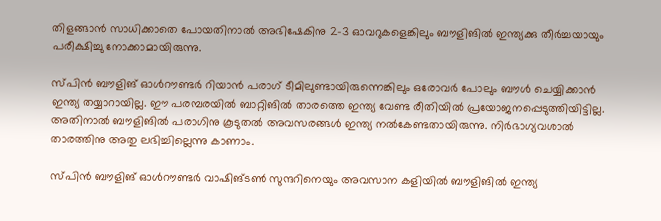തിളങ്ങാന്‍ സാധിക്കാതെ പോയതിനാല്‍ അഭിഷേകിനു 2-3 ഓവറുകളെങ്കിലും ബൗളിങില്‍ ഇന്ത്യക്കു തീര്‍ച്ചയായും പരീക്ഷിച്ചു നോക്കാമായിരുന്നു.

സ്പിന്‍ ബൗളിങ് ഓള്‍റൗണ്ടര്‍ റിയാന്‍ പരാഗ് ടീമിലുണ്ടായിരുന്നെങ്കിലും ഒരോവര്‍ പോലും ബൗള്‍ ചെയ്യിക്കാന്‍ ഇന്ത്യ തയ്യാറായില്ല. ഈ പരമ്പരയില്‍ ബാറ്റിങില്‍ താരത്തെ ഇന്ത്യ വേണ്ട രീതിയില്‍ പ്രയോജനപ്പെടുത്തിയിട്ടില്ല. അതിനാല്‍ ബൗളിങില്‍ പരാഗിനു കൂടുതല്‍ അവസരങ്ങള്‍ ഇന്ത്യ നല്‍കേണ്ടതായിരുന്നു. നിര്‍ഭാഗ്യവശാല്‍ താരത്തിനു അതു ലഭിച്ചില്ലെന്നു കാണാം.

സ്പിന്‍ ബൗളിങ് ഓള്‍റൗണ്ടര്‍ വാഷിങ്ടണ്‍ സുന്ദറിനെയും അവസാന കളിയില്‍ ബൗളിങില്‍ ഇന്ത്യ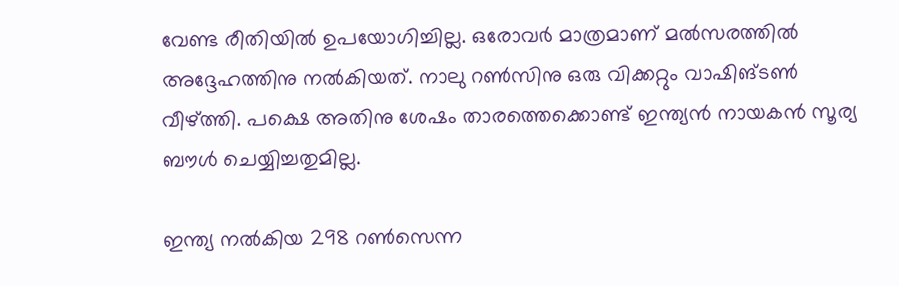വേണ്ട രീതിയില്‍ ഉപയോഗിച്ചില്ല. ഒരോവര്‍ മാത്രമാണ് മല്‍സരത്തില്‍ അദ്ദേഹത്തിനു നല്‍കിയത്. നാലു റണ്‍സിനു ഒരു വിക്കറ്റും വാഷിങ്ടണ്‍ വീഴ്ത്തി. പക്ഷെ അതിനു ശേഷം താരത്തെക്കൊണ്ട് ഇന്ത്യന്‍ നായകന്‍ സൂര്യ ബൗള്‍ ചെയ്യിച്ചതുമില്ല.

ഇന്ത്യ നല്‍കിയ 298 റണ്‍സെന്ന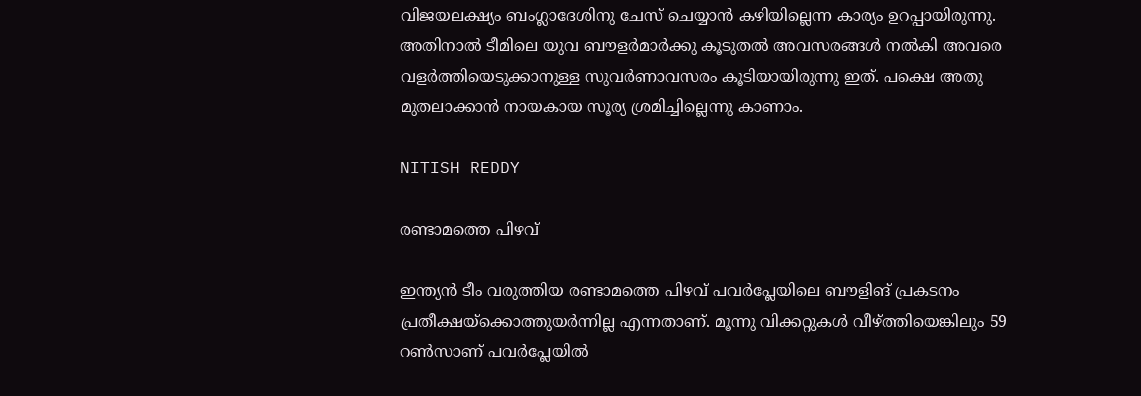വിജയലക്ഷ്യം ബംഗ്ലാദേശിനു ചേസ് ചെയ്യാന്‍ കഴിയില്ലെന്ന കാര്യം ഉറപ്പായിരുന്നു. അതിനാല്‍ ടീമിലെ യുവ ബൗളര്‍മാര്‍ക്കു കൂടുതല്‍ അവസരങ്ങള്‍ നല്‍കി അവരെ വളര്‍ത്തിയെടുക്കാനുള്ള സുവര്‍ണാവസരം കൂടിയായിരുന്നു ഇത്. പക്ഷെ അതു മുതലാക്കാന്‍ നായകായ സൂര്യ ശ്രമിച്ചില്ലെന്നു കാണാം.

NITISH REDDY

രണ്ടാമത്തെ പിഴവ്

ഇന്ത്യന്‍ ടീം വരുത്തിയ രണ്ടാമത്തെ പിഴവ് പവര്‍പ്ലേയിലെ ബൗളിങ് പ്രകടനം പ്രതീക്ഷയ്‌ക്കൊത്തുയര്‍ന്നില്ല എന്നതാണ്. മൂന്നു വിക്കറ്റുകള്‍ വീഴ്ത്തിയെങ്കിലും 59 റണ്‍സാണ് പവര്‍പ്ലേയില്‍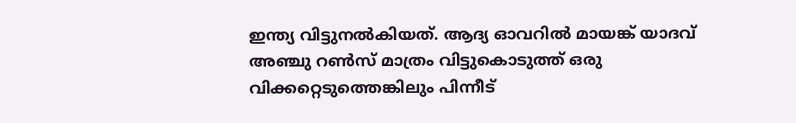ഇന്ത്യ വിട്ടുനല്‍കിയത്. ആദ്യ ഓവറില്‍ മായങ്ക് യാദവ് അഞ്ചു റണ്‍സ് മാത്രം വിട്ടുകൊടുത്ത് ഒരു വിക്കറ്റെടുത്തെങ്കിലും പിന്നീട്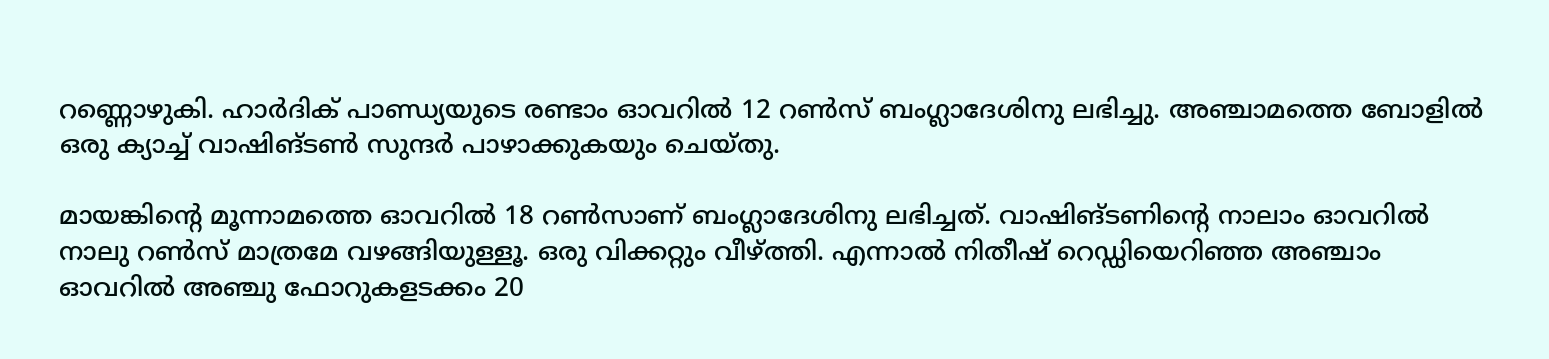റണ്ണൊഴുകി. ഹാര്‍ദിക് പാണ്ഡ്യയുടെ രണ്ടാം ഓവറില്‍ 12 റണ്‍സ് ബംഗ്ലാദേശിനു ലഭിച്ചു. അഞ്ചാമത്തെ ബോളില്‍ ഒരു ക്യാച്ച് വാഷിങ്ടണ്‍ സുന്ദര്‍ പാഴാക്കുകയും ചെയ്തു.

മായങ്കിന്റെ മൂന്നാമത്തെ ഓവറില്‍ 18 റണ്‍സാണ് ബംഗ്ലാദേശിനു ലഭിച്ചത്. വാഷിങ്ടണിന്റെ നാലാം ഓവറില്‍ നാലു റണ്‍സ് മാത്രമേ വഴങ്ങിയുള്ളൂ. ഒരു വിക്കറ്റും വീഴ്ത്തി. എന്നാല്‍ നിതീഷ് റെഡ്ഡിയെറിഞ്ഞ അഞ്ചാം ഓവറില്‍ അഞ്ചു ഫോറുകളടക്കം 20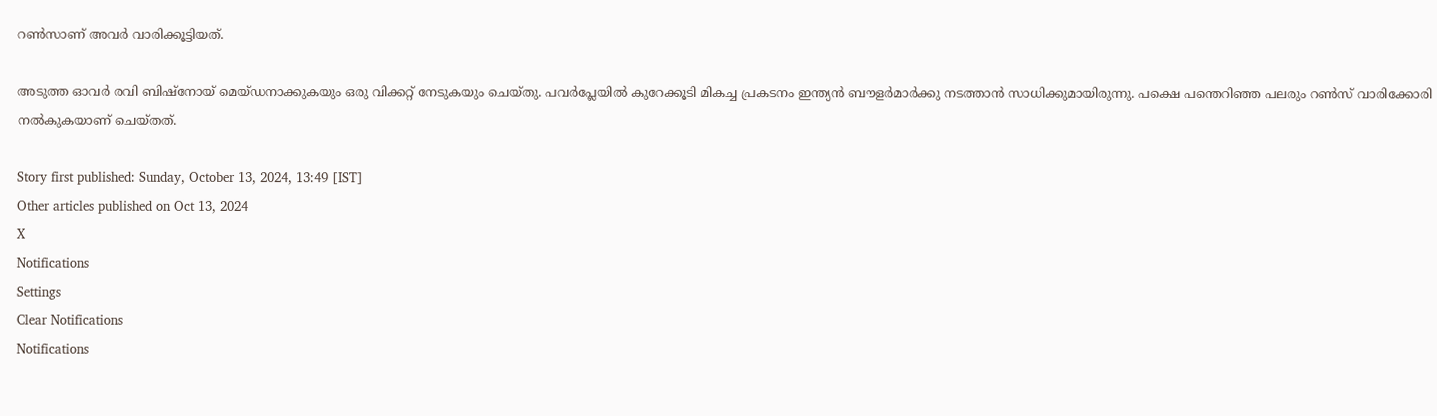റണ്‍സാണ് അവര്‍ വാരിക്കൂട്ടിയത്.

അടുത്ത ഓവര്‍ രവി ബിഷ്‌നോയ് മെയ്ഡനാക്കുകയും ഒരു വിക്കറ്റ് നേടുകയും ചെയ്തു. പവര്‍പ്ലേയില്‍ കുറേക്കൂടി മികച്ച പ്രകടനം ഇന്ത്യന്‍ ബൗളര്‍മാര്‍ക്കു നടത്താന്‍ സാധിക്കുമായിരുന്നു. പക്ഷെ പന്തെറിഞ്ഞ പലരും റണ്‍സ് വാരിക്കോരി നല്‍കുകയാണ് ചെയ്തത്.

Story first published: Sunday, October 13, 2024, 13:49 [IST]
Other articles published on Oct 13, 2024
X
Notifications
Settings
Clear Notifications
Notifications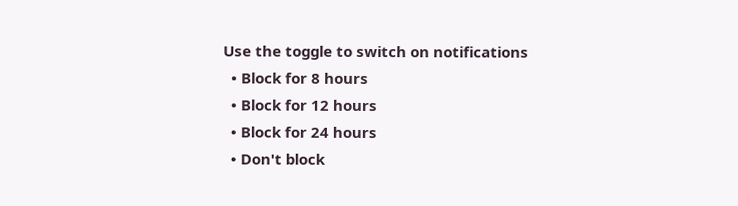Use the toggle to switch on notifications
  • Block for 8 hours
  • Block for 12 hours
  • Block for 24 hours
  • Don't block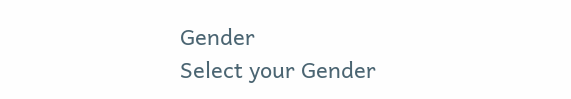Gender
Select your Gender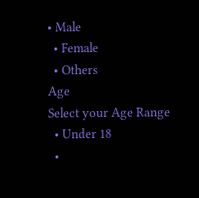• Male
  • Female
  • Others
Age
Select your Age Range
  • Under 18
  •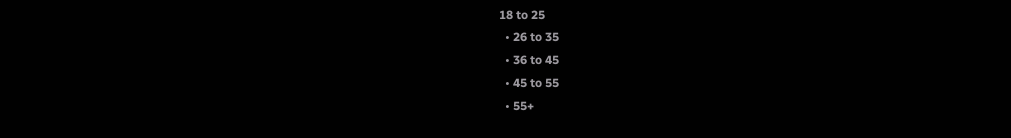18 to 25
  • 26 to 35
  • 36 to 45
  • 45 to 55
  • 55+